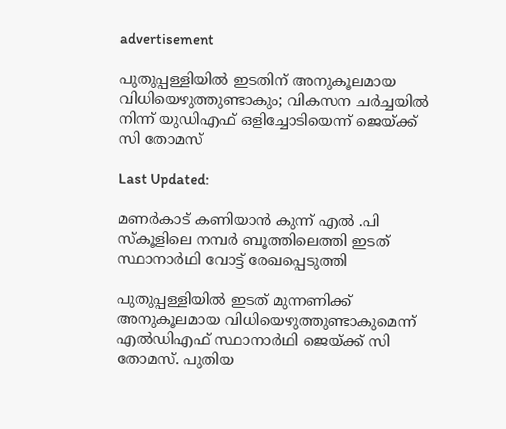advertisement

പുതുപ്പള്ളിയില്‍ ഇടതിന് അനുകൂലമായ വിധിയെഴുത്തുണ്ടാകും; വികസന ചര്‍ച്ചയില്‍ നിന്ന് യുഡിഎഫ് ഒളിച്ചോടിയെന്ന് ജെയ്ക്ക് സി തോമസ്

Last Updated:

മണർകാട് കണിയാൻ കുന്ന് എൽ .പി സ്കൂളിലെ നമ്പർ ബൂത്തിലെത്തി ഇടത് സ്ഥാനാര്‍ഥി വോട്ട് രേഖപ്പെടുത്തി

പുതുപ്പള്ളിയില്‍ ഇടത് മുന്നണിക്ക് അനുകൂലമായ വിധിയെഴുത്തുണ്ടാകുമെന്ന് എല്‍ഡിഎഫ് സ്ഥാനാര്‍ഥി ജെയ്ക്ക് സി തോമസ്. പുതിയ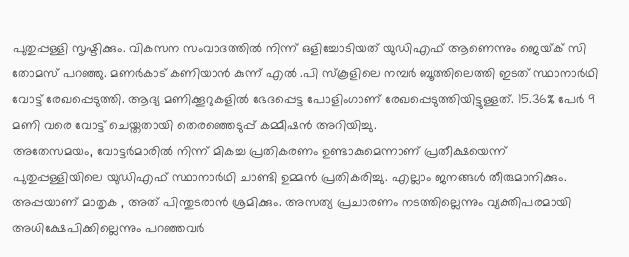പുതുപ്പള്ളി സൃഷ്ടിക്കും. വികസന സംവാദത്തിൽ നിന്ന് ഒളിച്ചോടിയത് യുഡിഎഫ് ആണെന്നും ജെയ്‌ക് സി തോമസ് പറഞ്ഞു. മണർകാട് കണിയാൻ കുന്ന് എൽ .പി സ്കൂളിലെ നമ്പർ ബൂത്തിലെത്തി ഇടത് സ്ഥാനാര്‍ഥി വോട്ട് രേഖപ്പെടുത്തി. ആദ്യ മണിക്കൂറുകളില്‍ ഭേദപ്പെട്ട പോളിംഗാണ് രേഖപ്പെടുത്തിയിട്ടുള്ളത്. 15.36% പേര്‍ 9 മണി വരെ വോട്ട് ചെയ്തതായി തെരഞ്ഞെടുപ്പ് കമ്മീഷന്‍ അറിയിച്ചു.
അതേസമയം, വോട്ടർമാരിൽ നിന്ന് മികച്ച പ്രതികരണം ഉണ്ടാകുമെന്നാണ് പ്രതീക്ഷയെന്ന് പുതുപ്പള്ളിയിലെ യുഡിഎഫ് സ്ഥാനാർഥി ചാണ്ടി ഉമ്മൻ പ്രതികരിച്ചു. എല്ലാം ജനങ്ങൾ തീരുമാനിക്കും. അപ്പയാണ് മാതൃക , അത് പിന്തുടരാൻ ശ്രമിക്കും. അസത്യ പ്രചാരണം നടത്തില്ലെന്നും വ്യക്തിപരമായി അധിക്ഷേപിക്കില്ലെന്നും പറഞ്ഞവർ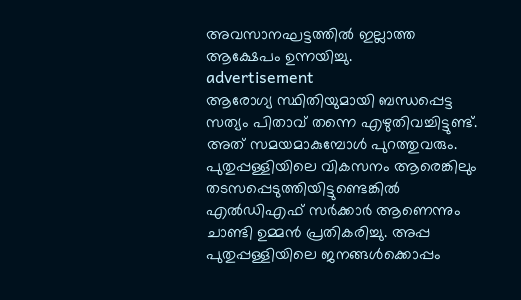അവസാനഘട്ടത്തിൽ ഇല്ലാത്ത ആക്ഷേപം ഉന്നയിച്ചു.
advertisement
ആരോഗ്യ സ്ഥിതിയുമായി ബന്ധപ്പെട്ട സത്യം പിതാവ് തന്നെ എഴുതിവച്ചിട്ടുണ്ട്. അത് സമയമാകുമ്പോൾ പുറത്തുവരും. പുതുപ്പള്ളിയിലെ വികസനം ആരെങ്കിലും തടസപ്പെടുത്തിയിട്ടുണ്ടെങ്കിൽ എൽഡിഎഫ് സർക്കാർ ആണെന്നും ചാണ്ടി ഉമ്മൻ പ്രതികരിച്ചു. അപ്പ പുതുപ്പള്ളിയിലെ ജനങ്ങൾക്കൊപ്പം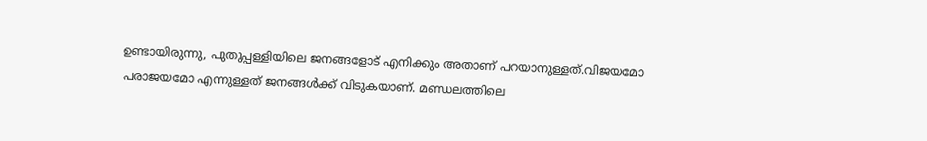ഉണ്ടായിരുന്നു, പുതുപ്പള്ളിയിലെ ജനങ്ങളോട് എനിക്കും അതാണ് പറയാനുള്ളത്.വിജയമോ പരാജയമോ എന്നുള്ളത് ജനങ്ങൾക്ക് വിടുകയാണ്. മണ്ഡലത്തിലെ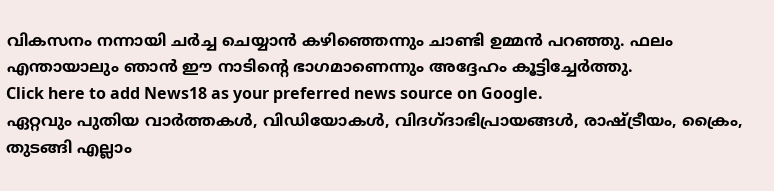വികസനം നന്നായി ചർച്ച ചെയ്യാൻ കഴിഞ്ഞെന്നും ചാണ്ടി ഉമ്മന്‍ പറഞ്ഞു. ഫലം എന്തായാലും ഞാൻ ഈ നാടിന്റെ ഭാഗമാണെന്നും അദ്ദേഹം കൂട്ടിച്ചേര്‍ത്തു.
Click here to add News18 as your preferred news source on Google.
ഏറ്റവും പുതിയ വാർത്തകൾ, വിഡിയോകൾ, വിദഗ്ദാഭിപ്രായങ്ങൾ, രാഷ്ട്രീയം, ക്രൈം, തുടങ്ങി എല്ലാം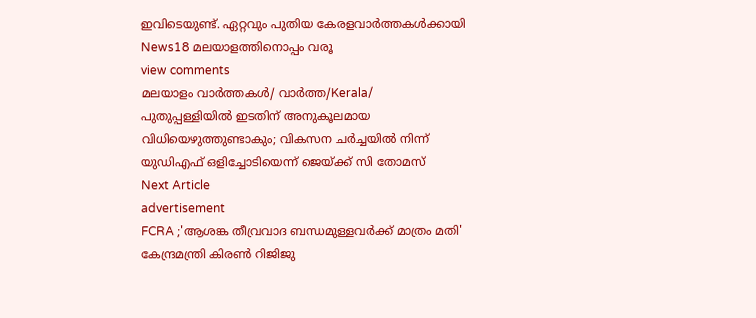ഇവിടെയുണ്ട്. ഏറ്റവും പുതിയ കേരളവാർത്തകൾക്കായി News18 മലയാളത്തിനൊപ്പം വരൂ
view comments
മലയാളം വാർത്തകൾ/ വാർത്ത/Kerala/
പുതുപ്പള്ളിയില്‍ ഇടതിന് അനുകൂലമായ വിധിയെഴുത്തുണ്ടാകും; വികസന ചര്‍ച്ചയില്‍ നിന്ന് യുഡിഎഫ് ഒളിച്ചോടിയെന്ന് ജെയ്ക്ക് സി തോമസ്
Next Article
advertisement
FCRA ;'ആശങ്ക തീവ്രവാദ ബന്ധമുള്ളവർക്ക് മാത്രം മതി' കേന്ദ്രമന്ത്രി കിരണ്‍ റിജിജു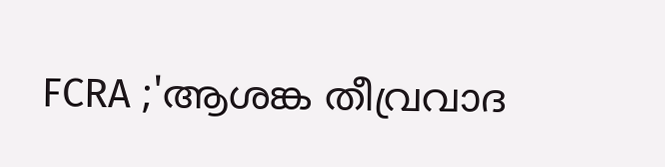FCRA ;'ആശങ്ക തീവ്രവാദ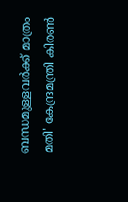ബന്ധമുള്ളവർക്ക് മാത്രം മതി' കേന്ദ്രമന്ത്രി കിരണ്‍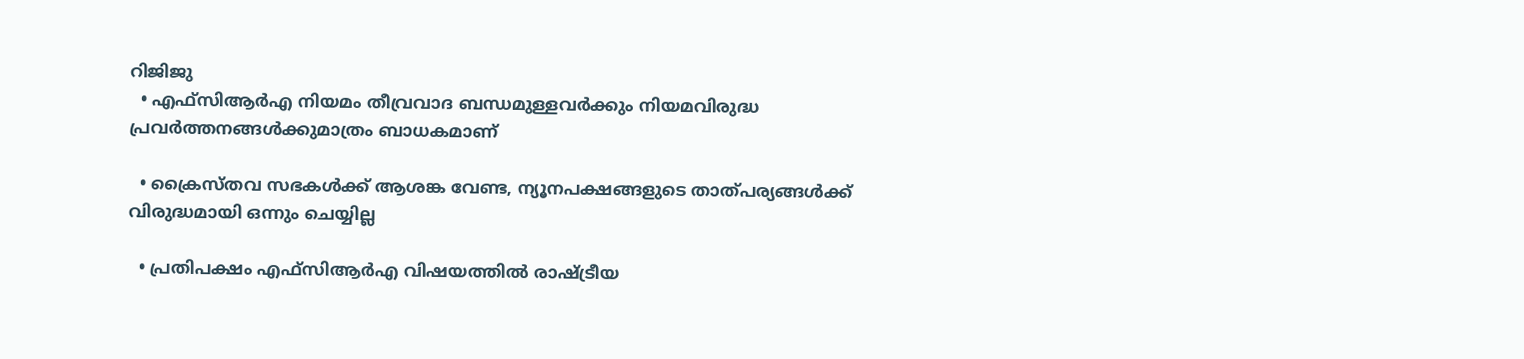റിജിജു
  • എഫ്‌സിആർഎ നിയമം തീവ്രവാദ ബന്ധമുള്ളവർക്കും നിയമവിരുദ്ധ പ്രവർത്തനങ്ങൾക്കുമാത്രം ബാധകമാണ്

  • ക്രൈസ്തവ സഭകൾക്ക് ആശങ്ക വേണ്ട, ന്യൂനപക്ഷങ്ങളുടെ താത്പര്യങ്ങൾക്ക് വിരുദ്ധമായി ഒന്നും ചെയ്യില്ല

  • പ്രതിപക്ഷം എഫ്‌സിആർഎ വിഷയത്തിൽ രാഷ്ട്രീയ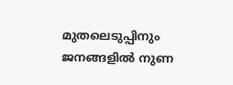മുതലെടുപ്പിനും ജനങ്ങളിൽ നുണ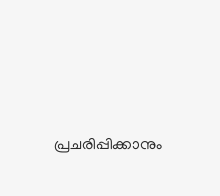പ്രചരിപ്പിക്കാനും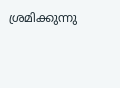ശ്രമിക്കുന്നു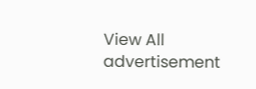View All
advertisement